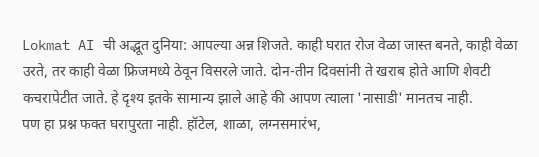Lokmat AI ची अद्भूत दुनिया: आपल्या अन्न शिजते. काही घरात रोज वेळा जास्त बनते, काही वेळा उरते, तर काही वेळा फ्रिजमध्ये ठेवून विसरले जाते. दोन-तीन दिवसांनी ते खराब होते आणि शेवटी कचरापेटीत जाते. हे दृश्य इतके सामान्य झाले आहे की आपण त्याला 'नासाडी' मानतच नाही.
पण हा प्रश्न फक्त घरापुरता नाही. हॉटेल, शाळा, लग्नसमारंभ,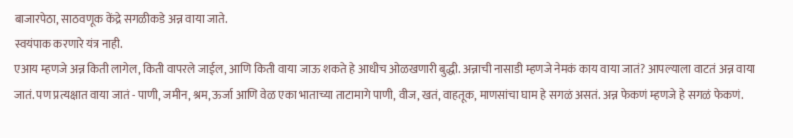बाजारपेठा, साठवणूक केंद्रे सगळीकडे अन्न वाया जाते.
स्वयंपाक करणारे यंत्र नाही.
एआय म्हणजे अन्न किती लागेल, किती वापरले जाईल, आणि किती वाया जाऊ शकते हे आधीच ओळखणारी बुद्धी. अन्नाची नासाडी म्हणजे नेमकं काय वाया जातं? आपल्याला वाटतं अन्न वाया जातं. पण प्रत्यक्षात वाया जातं - पाणी, जमीन, श्रम, ऊर्जा आणि वेळ एका भाताच्या ताटामागे पाणी, वीज, खतं, वाहतूक, माणसांचा घाम हे सगळं असतं. अन्न फेकणं म्हणजे हे सगळं फेकणं.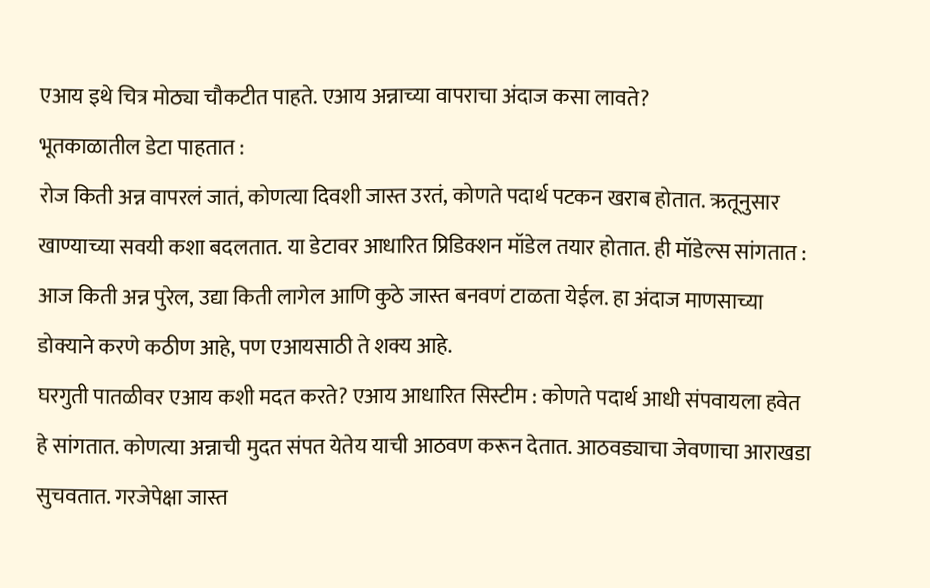एआय इथे चित्र मोठ्या चौकटीत पाहते. एआय अन्नाच्या वापराचा अंदाज कसा लावते?
भूतकाळातील डेटा पाहतात :
रोज किती अन्न वापरलं जातं, कोणत्या दिवशी जास्त उरतं, कोणते पदार्थ पटकन खराब होतात. ऋतूनुसार खाण्याच्या सवयी कशा बदलतात. या डेटावर आधारित प्रिडिक्शन मॉडेल तयार होतात. ही मॉडेल्स सांगतात : आज किती अन्न पुरेल, उद्या किती लागेल आणि कुठे जास्त बनवणं टाळता येईल. हा अंदाज माणसाच्या डोक्याने करणे कठीण आहे, पण एआयसाठी ते शक्य आहे.
घरगुती पातळीवर एआय कशी मदत करते? एआय आधारित सिस्टीम : कोणते पदार्थ आधी संपवायला हवेत हे सांगतात. कोणत्या अन्नाची मुदत संपत येतेय याची आठवण करून देतात. आठवड्याचा जेवणाचा आराखडा सुचवतात. गरजेपेक्षा जास्त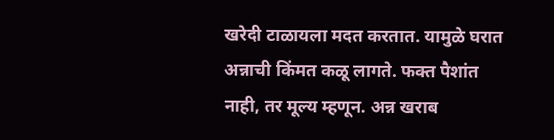खरेदी टाळायला मदत करतात. यामुळे घरात अन्नाची किंमत कळू लागते. फक्त पैशांत नाही, तर मूल्य म्हणून. अन्न खराब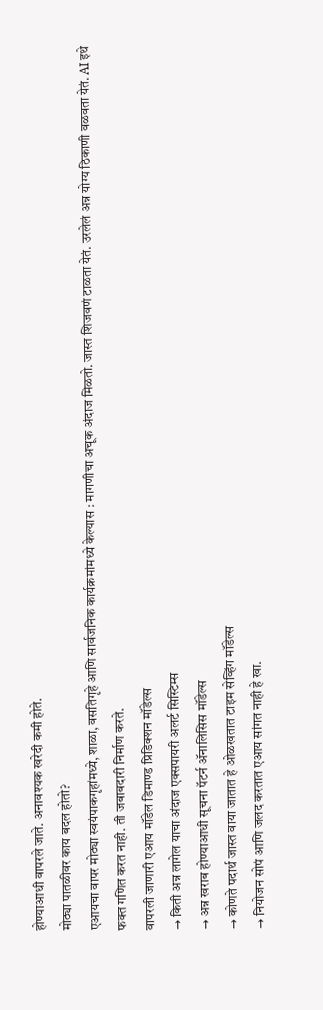होण्याआधी वापरले जाते. अनावश्यक खरेदी कमी होते.
मोठ्या पातळीवर काय बदल होतो?
एआयचा वापर मोठ्या स्वयंपाकगृहांमध्ये, शाळा, वसतिगृहे आणि सार्वजनिक कार्यक्रमांमध्ये केल्यास : मागणीचा अचूक अंदाज मिळतो. जास्त शिजवणं टाळता येतं. उरलेलं अन्न योग्य ठिकाणी वळवता येतं. AI इथे फक्त गणित करत नाही. ती जबाबदारी निर्माण करते.
वापरली जाणारी एआय मॉडेल डिमाण्ड प्रिडिक्शन मॉडेल्स
→ किती अन्न लागेल याचा अंदाज एक्सपायरी अलर्ट सिस्टिम्स
→ अन्न खराब होण्याआधी सूचना पॅटर्न ॲनालिसिस मॉडेल्स
→ कोणते पदार्थ जास्त वाया जातात हे ओळखतात टाइम सेव्हिंग मॉडेल्स
→ नियोजन सोपं आणि जलद करतात एआय सांगत नाही हे खा.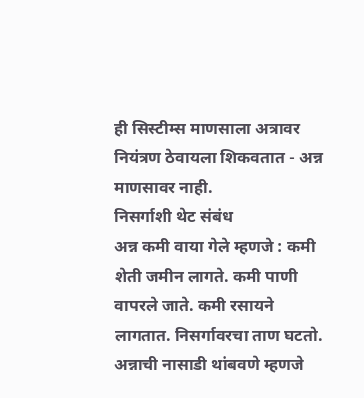ही सिस्टीम्स माणसाला अत्रावर नियंत्रण ठेवायला शिकवतात - अन्न माणसावर नाही.
निसर्गाशी थेट संबंध
अन्न कमी वाया गेले म्हणजे : कमी शेती जमीन लागते. कमी पाणी वापरले जाते. कमी रसायने लागतात. निसर्गावरचा ताण घटतो.
अन्नाची नासाडी थांबवणे म्हणजे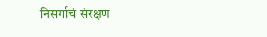निसर्गाचं संरक्षण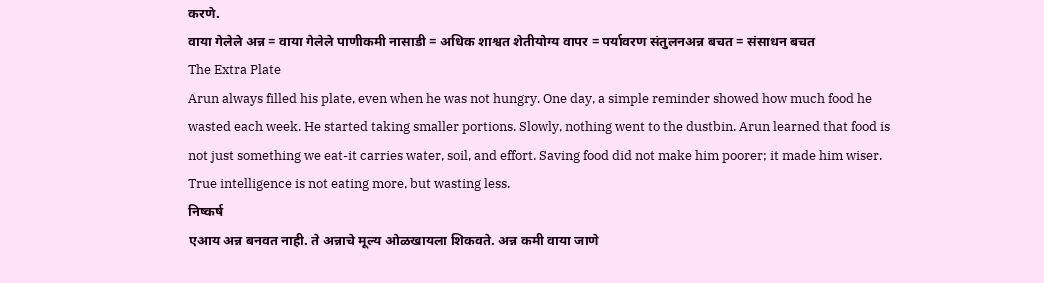करणे.
वाया गेलेले अन्न = वाया गेलेले पाणीकमी नासाडी = अधिक शाश्वत शेतीयोग्य वापर = पर्यावरण संतुलनअन्न बचत = संसाधन बचत
The Extra Plate
Arun always filled his plate, even when he was not hungry. One day, a simple reminder showed how much food he wasted each week. He started taking smaller portions. Slowly, nothing went to the dustbin. Arun learned that food is not just something we eat-it carries water, soil, and effort. Saving food did not make him poorer; it made him wiser. True intelligence is not eating more, but wasting less.
निष्कर्ष
एआय अन्न बनवत नाही. ते अन्नाचे मूल्य ओळखायला शिकवते. अन्न कमी वाया जाणे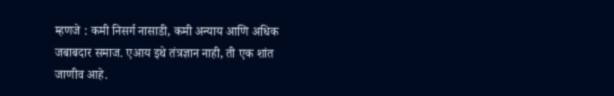म्हणजे : कमी निसर्ग नासाडी, कमी अन्याय आणि अधिक जबाबदार समाज. एआय इथे तंत्रज्ञान नाही, ती एक शांत जाणीव आहे.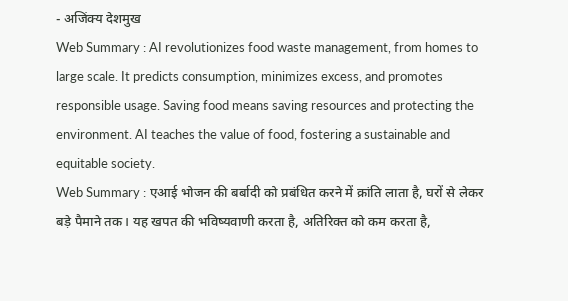- अजिंक्य देशमुख
Web Summary : AI revolutionizes food waste management, from homes to large scale. It predicts consumption, minimizes excess, and promotes responsible usage. Saving food means saving resources and protecting the environment. AI teaches the value of food, fostering a sustainable and equitable society.
Web Summary : एआई भोजन की बर्बादी को प्रबंधित करने में क्रांति लाता है, घरों से लेकर बड़े पैमाने तक। यह खपत की भविष्यवाणी करता है, अतिरिक्त को कम करता है,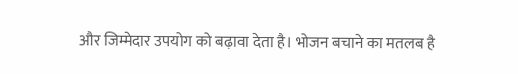और जिम्मेदार उपयोग को बढ़ावा देता है। भोजन बचाने का मतलब है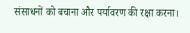संसाधनों को बचाना और पर्यावरण की रक्षा करना।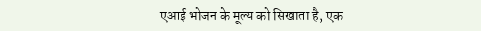एआई भोजन के मूल्य को सिखाता है, एक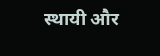स्थायी और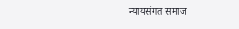न्यायसंगत समाज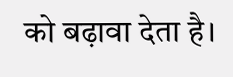को बढ़ावा देता है।